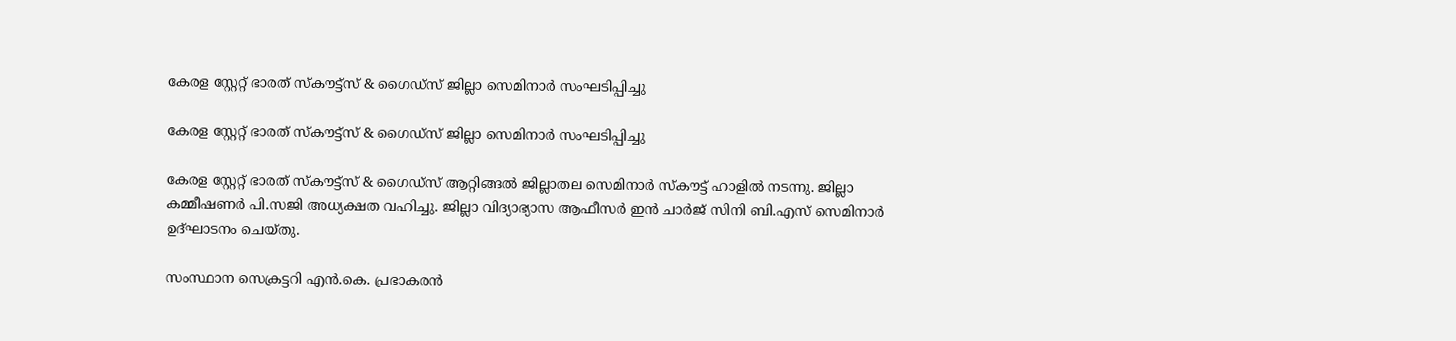കേരള സ്റ്റേറ്റ് ഭാരത് സ്കൗട്ട്സ് & ഗൈഡ്സ് ജില്ലാ സെമിനാർ സംഘടിപ്പിച്ചു

കേരള സ്റ്റേറ്റ് ഭാരത് സ്കൗട്ട്സ് & ഗൈഡ്സ് ജില്ലാ സെമിനാർ സംഘടിപ്പിച്ചു

കേരള സ്റ്റേറ്റ് ഭാരത് സ്കൗട്ട്സ് & ഗൈഡ്സ് ആറ്റിങ്ങൽ ജില്ലാതല സെമിനാർ സ്കൗട്ട് ഹാളിൽ നടന്നു. ജില്ലാ കമ്മീഷണർ പി.സജി അധ്യക്ഷത വഹിച്ചു. ജില്ലാ വിദ്യാഭ്യാസ ആഫീസർ ഇൻ ചാർജ് സിനി ബി.എസ് സെമിനാർ ഉദ്ഘാടനം ചെയ്തു.

സംസ്ഥാന സെക്രട്ടറി എൻ.കെ. പ്രഭാകരൻ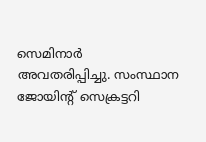സെമിനാർ അവതരിപ്പിച്ചു. സംസ്ഥാന ജോയിന്റ് സെക്രട്ടറി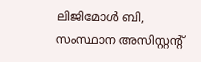ലിജിമോൾ ബി, സംസ്ഥാന അസിസ്റ്റന്റ്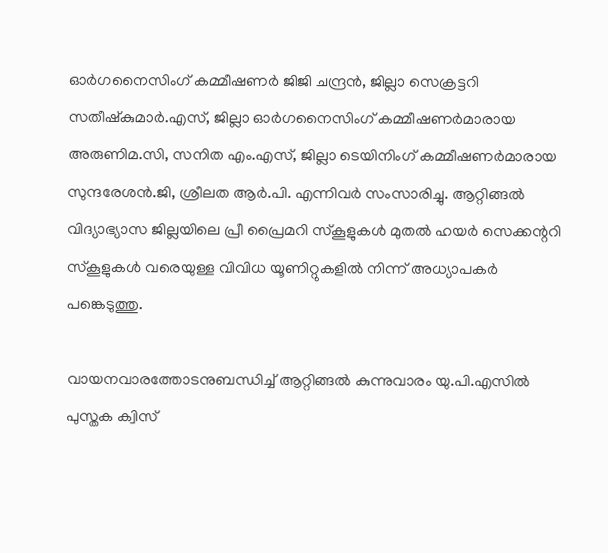ഓർഗനൈസിംഗ് കമ്മീഷണർ ജിജി ചന്ദ്രൻ, ജില്ലാ സെക്രട്ടറി സതീഷ്കുമാർ.എസ്, ജില്ലാ ഓർഗനൈസിംഗ് കമ്മീഷണർമാരായ അരുണിമ.സി, സനിത എം.എസ്, ജില്ലാ ടെയിനിംഗ് കമ്മീഷണർമാരായ സുന്ദരേശൻ.ജി, ശ്രീലത ആർ.പി. എന്നിവർ സംസാരിച്ചു. ആറ്റിങ്ങൽ വിദ്യാഭ്യാസ ജില്ലയിലെ പ്രീ പ്രൈമറി സ്കൂളുകൾ മുതൽ ഹയർ സെക്കന്ററി സ്കൂളുകൾ വരെയുള്ള വിവിധ യൂണിറ്റുകളിൽ നിന്ന് അധ്യാപകർ പങ്കെടുത്തു.

വായനവാരത്തോടനുബന്ധിച്ച് ആറ്റിങ്ങൽ കുന്നുവാരം യു.പി.എസിൽ പുസ്തക ക്വിസ്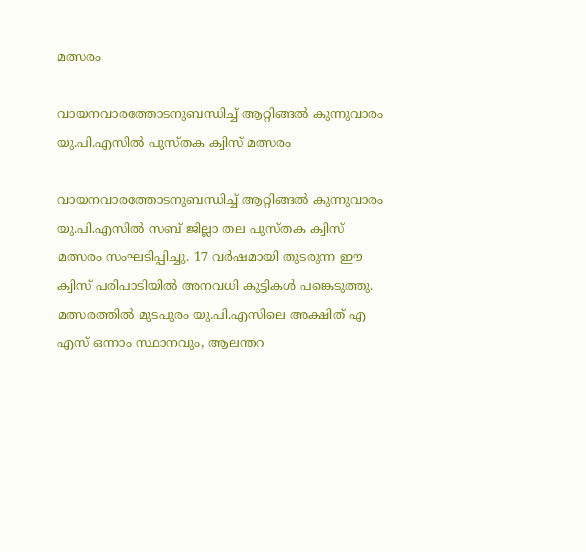മത്സരം

വായനവാരത്തോടനുബന്ധിച്ച് ആറ്റിങ്ങൽ കുന്നുവാരം യു.പി.എസിൽ പുസ്തക ക്വിസ് മത്സരം

വായനവാരത്തോടനുബന്ധിച്ച് ആറ്റിങ്ങൽ കുന്നുവാരം യു.പി.എസിൽ സബ് ജില്ലാ തല പുസ്തക ക്വിസ് മത്സരം സംഘടിപ്പിച്ചു. 17 വർഷമായി തുടരുന്ന ഈ ക്വിസ് പരിപാടിയിൽ അനവധി കുട്ടികൾ പങ്കെടുത്തു. മത്സരത്തിൽ മുടപുരം യു.പി.എസിലെ അക്ഷിത് എ എസ് ഒന്നാം സ്ഥാനവും, ആലന്തറ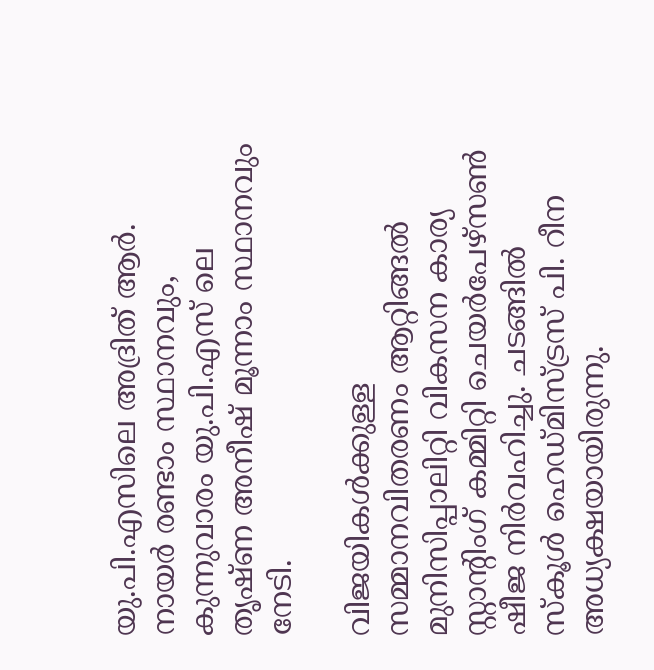യു.പി.എസിലെ അദ്രിത് ആർ. നായർ രണ്ടാം സ്ഥാനവും, കുന്നുവാരം യു.പി.എസ് ലെ തൃഷ്ണ അനീഷ് മൂന്നാം സ്ഥാനവും നേടി.

വിജയികൾക്കുള്ള സമ്മാനവിതരണം ആറ്റിങ്ങൽ മുനിസിപ്പാലിറ്റി വികസന കാര്യ സ്റ്റാൻ്റിംഗ് കമ്മിറ്റി ചെയർപേഴ്സൺ ഷീജ നിർവഹിച്ചു. ചടങ്ങിൽ സ്കൂൾ ഹെഡ്മിസ്ട്രസ് പി. റീന അധ്യക്ഷയായിരുന്നു.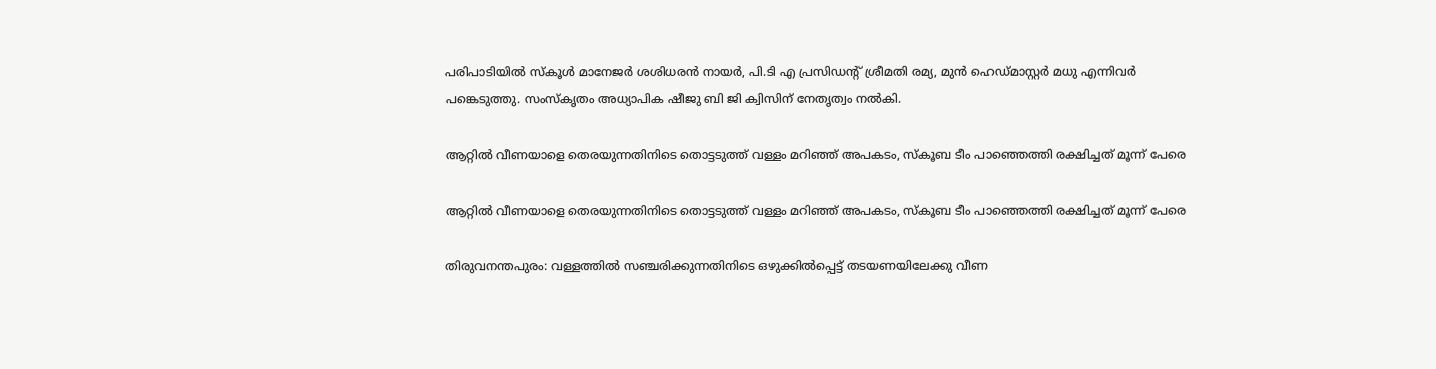പരിപാടിയിൽ സ്കൂൾ മാനേജർ ശശിധരൻ നായർ, പി.ടി എ പ്രസിഡൻ്റ് ശ്രീമതി രമ്യ, മുൻ ഹെഡ്മാസ്റ്റർ മധു എന്നിവർ പങ്കെടുത്തു. സംസ്കൃതം അധ്യാപിക ഷീജു ബി ജി ക്വിസിന് നേതൃത്വം നൽകി.

ആറ്റിൽ വീണയാളെ തെരയുന്നതിനിടെ തൊട്ടടുത്ത് വള്ളം മറിഞ്ഞ് അപകടം, സ്‌കൂബ ടീം പാഞ്ഞെത്തി രക്ഷിച്ചത് മൂന്ന് പേരെ

ആറ്റിൽ വീണയാളെ തെരയുന്നതിനിടെ തൊട്ടടുത്ത് വള്ളം മറിഞ്ഞ് അപകടം, സ്‌കൂബ ടീം പാഞ്ഞെത്തി രക്ഷിച്ചത് മൂന്ന് പേരെ

തിരുവനന്തപുരം: വള്ളത്തിൽ സഞ്ചരിക്കുന്നതിനിടെ ഒഴുക്കിൽപ്പെട്ട് തടയണയിലേക്കു വീണ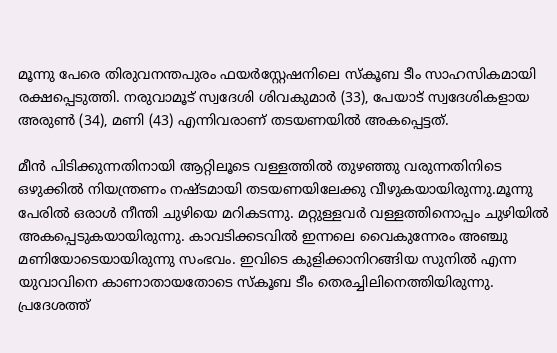മൂന്നു പേരെ തിരുവനന്തപുരം ഫയർസ്റ്റേഷനിലെ സ്‌കൂബ ടീം സാഹസികമായി രക്ഷപ്പെടുത്തി. നരുവാമൂട് സ്വദേശി ശിവകുമാർ (33), പേയാട് സ്വദേശികളായ അരുൺ (34), മണി (43) എന്നിവരാണ് തടയണയിൽ അകപ്പെട്ടത്.

മീൻ പിടിക്കുന്നതിനായി ആറ്റിലൂടെ വള്ളത്തിൽ തുഴഞ്ഞു വരുന്നതിനിടെ ഒഴുക്കിൽ നിയന്ത്രണം നഷ്ടമായി തടയണയിലേക്കു വീഴുകയായിരുന്നു.മൂന്നു പേരിൽ ഒരാൾ നീന്തി ചുഴിയെ മറികടന്നു. മറ്റുള്ളവർ വള്ളത്തിനൊപ്പം ചുഴിയിൽ അകപ്പെടുകയായിരുന്നു. കാവടിക്കടവിൽ ഇന്നലെ വൈകുന്നേരം അഞ്ചു മണിയോടെയായിരുന്നു സംഭവം. ഇവിടെ കുളിക്കാനിറങ്ങിയ സുനിൽ എന്ന യുവാവിനെ കാണാതായതോടെ സ്‌കൂബ ടീം തെരച്ചിലിനെത്തിയിരുന്നു. പ്രദേശത്ത്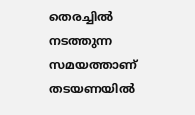തെരച്ചിൽ നടത്തുന്ന സമയത്താണ് തടയണയിൽ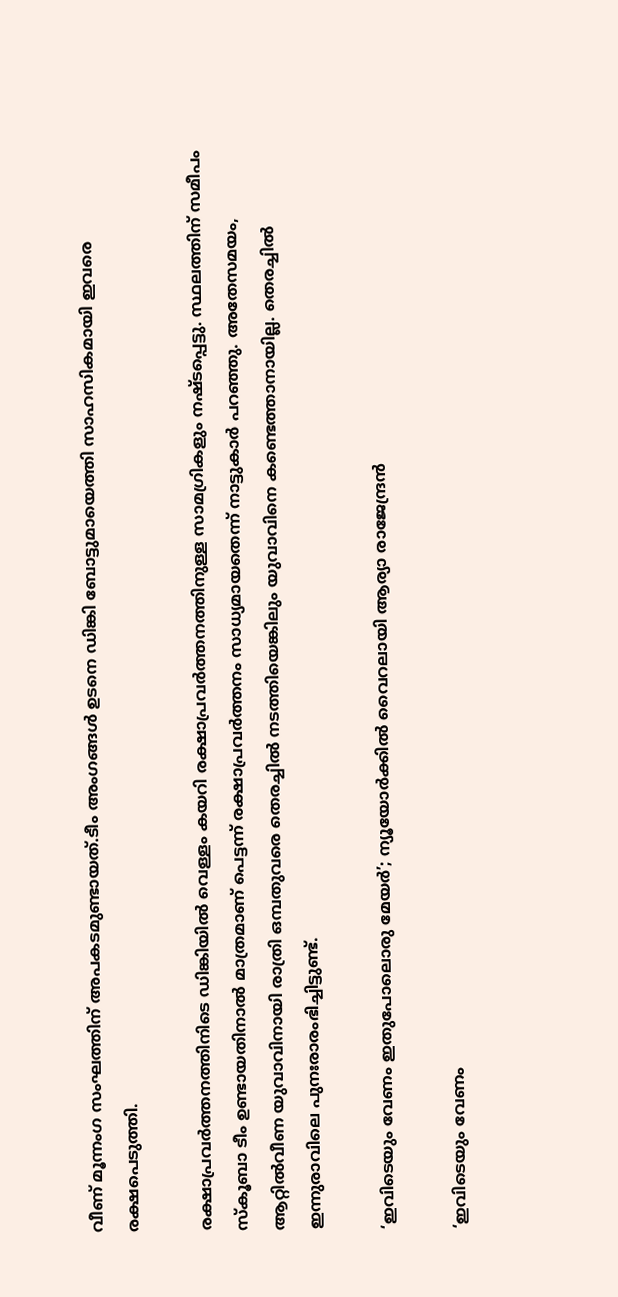വീണ് മൂന്നംഗ സംഘത്തിന് അപകടമുണ്ടായത്.ടീം അംഗങ്ങൾ ഉടനെ ഡിങ്കി ബോട്ടുമായെത്തി സാഹസികമായി ഇവരെ രക്ഷപെടുത്തി.

രക്ഷാപ്രവർത്തനത്തിനിടെ ഡിങ്കിയിൽ വെള്ളം കയറി രക്ഷാപ്രവർത്തനത്തിനുള്ള സാമഗ്രികളും നഷ്ടപ്പെട്ടു. സ്ഥലത്തിന് സമീപം സ്കൂബാ ടീം ഉണ്ടായതിനാൽ മാത്രമാണ് പെട്ടന്ന് രക്ഷാപ്രവർത്തനം സാധ്യമായതെന്ന് നാട്ടുകാർ പറഞ്ഞു. അതേസമയം, ആറ്റിൽവീണ യുവാവിനായി രാത്രി ഒമ്പതുവരെ തെരച്ചിൽ നടത്തിയെങ്കിലും യുവാവിനെ കണ്ടെത്താനായില്ല. തെരച്ചിൽ ഇന്നുരാവിലെ പുനഃരാരംഭിച്ചിട്ടുണ്ട്.

‘ഇവിടെയും വേണം ഇതുപോലൊരു മേയര്‍’; ന്യൂയോര്‍ക്കില്‍ വൈറലായി ആര്യാ രാജേന്ദ്രന്‍

‘ഇവിടെയും വേണം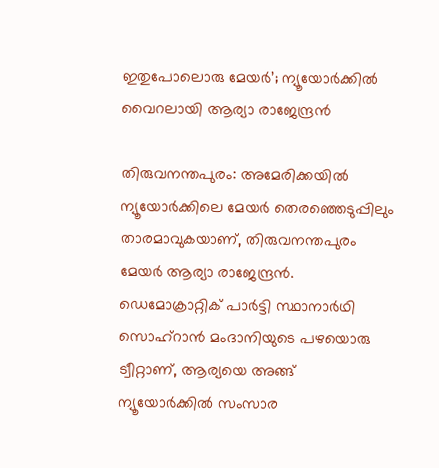ഇതുപോലൊരു മേയര്‍’; ന്യൂയോര്‍ക്കില്‍ വൈറലായി ആര്യാ രാജേന്ദ്രന്‍

തിരുവനന്തപുരം: അമേരിക്കയില്‍ ന്യൂയോര്‍ക്കിലെ മേയര്‍ തെരഞ്ഞെടുപ്പിലും താരമാവുകയാണ്, തിരുവനന്തപുരം മേയര്‍ ആര്യാ രാജേന്ദ്രന്‍. ഡെമോക്രാറ്റിക് പാര്‍ട്ടി സ്ഥാനാര്‍ഥി സൊഹ്റാന്‍ മംദാനിയുടെ പഴയൊരു ട്വീറ്റാണ്, ആര്യയെ അങ്ങ് ന്യൂയോര്‍ക്കില്‍ സംസാര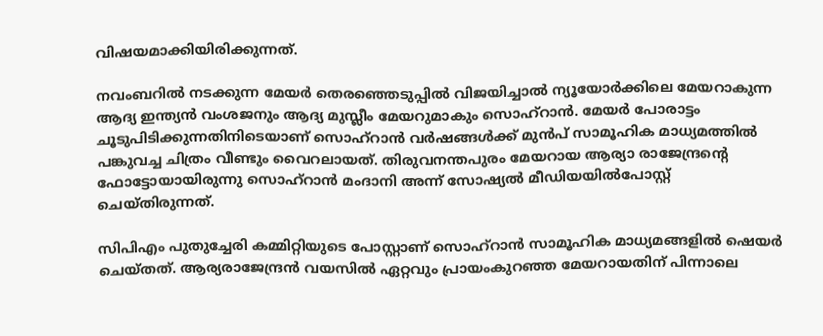വിഷയമാക്കിയിരിക്കുന്നത്.

നവംബറില്‍ നടക്കുന്ന മേയര്‍ തെരഞ്ഞെടുപ്പില്‍ വിജയിച്ചാല്‍ ന്യൂയോര്‍ക്കിലെ മേയറാകുന്ന ആദ്യ ഇന്ത്യന്‍ വംശജനും ആദ്യ മുസ്ലീം മേയറുമാകും സൊഹ്‌റാന്‍. മേയര്‍ പോരാട്ടം ചൂടുപിടിക്കുന്നതിനിടെയാണ് സൊഹ്‌റാന്‍ വര്‍ഷങ്ങള്‍ക്ക് മുന്‍പ് സാമൂഹിക മാധ്യമത്തില്‍ പങ്കുവച്ച ചിത്രം വീണ്ടും വൈറലായത്. തിരുവനന്തപുരം മേയറായ ആര്യാ രാജേന്ദ്രന്റെ ഫോട്ടോയായിരുന്നു സൊഹ്റാന്‍ മംദാനി അന്ന് സോഷ്യല്‍ മീഡിയയില്‍പോസ്റ്റ് ചെയ്തിരുന്നത്.

സിപിഎം പുതുച്ചേരി കമ്മിറ്റിയുടെ പോസ്റ്റാണ് സൊഹ്‌റാന്‍ സാമൂഹിക മാധ്യമങ്ങളില്‍ ഷെയര്‍ ചെയ്തത്. ആര്യരാജേന്ദ്രന്‍ വയസില്‍ ഏറ്റവും പ്രായംകുറഞ്ഞ മേയറായതിന് പിന്നാലെ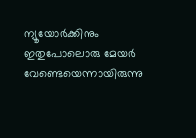ന്യൂയോര്‍ക്കിനും ഇതുപോലൊരു മേയര്‍ വേണ്ടെയെന്നായിരുന്നു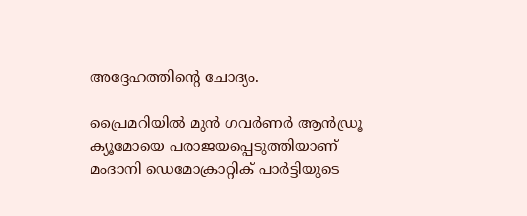അദ്ദേഹത്തിന്റെ ചോദ്യം.

പ്രൈമറിയില്‍ മുന്‍ ഗവര്‍ണര്‍ ആന്‍ഡ്രൂ ക്യൂമോയെ പരാജയപ്പെടുത്തിയാണ് മംദാനി ഡെമോക്രാറ്റിക് പാര്‍ട്ടിയുടെ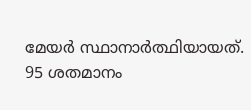മേയര്‍ സ്ഥാനാര്‍ത്ഥിയായത്. 95 ശതമാനം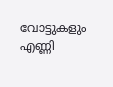വോട്ടുകളും എണ്ണി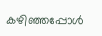കഴിഞ്ഞപ്പോള്‍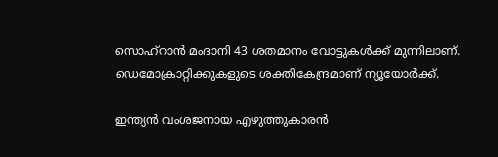സൊഹ്റാന്‍ മംദാനി 43 ശതമാനം വോട്ടുകള്‍ക്ക് മുന്നിലാണ്. ഡെമോക്രാറ്റിക്കുകളുടെ ശക്തികേന്ദ്രമാണ് ന്യൂയോര്‍ക്ക്.

ഇന്ത്യന്‍ വംശജനായ എഴുത്തുകാരന്‍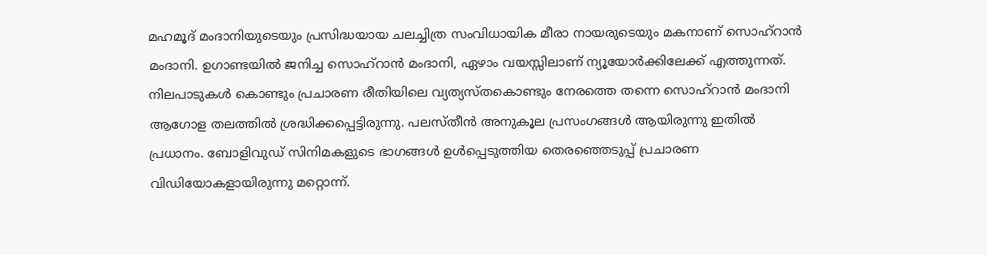മഹമൂദ് മംദാനിയുടെയും പ്രസിദ്ധയായ ചലച്ചിത്ര സംവിധായിക മീരാ നായരുടെയും മകനാണ് സൊഹ്റാന്‍ മംദാനി. ഉഗാണ്ടയില്‍ ജനിച്ച സൊഹ്റാന്‍ മംദാനി, ഏഴാം വയസ്സിലാണ് ന്യൂയോര്‍ക്കിലേക്ക് എത്തുന്നത്. നിലപാടുകള്‍ കൊണ്ടും പ്രചാരണ രീതിയിലെ വ്യത്യസ്തകൊണ്ടും നേരത്തെ തന്നെ സൊഹ്റാന്‍ മംദാനി ആഗോള തലത്തില്‍ ശ്രദ്ധിക്കപ്പെട്ടിരുന്നു. പലസ്തീന്‍ അനുകൂല പ്രസംഗങ്ങള്‍ ആയിരുന്നു ഇതില്‍ പ്രധാനം. ബോളിവുഡ് സിനിമകളുടെ ഭാഗങ്ങള്‍ ഉള്‍പ്പെടുത്തിയ തെരഞ്ഞെടുപ്പ് പ്രചാരണ വിഡിയോകളായിരുന്നു മറ്റൊന്ന്.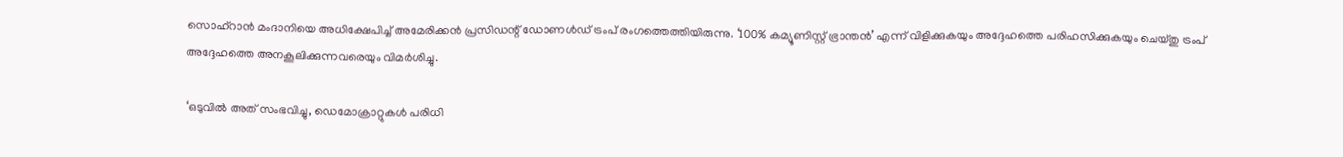സൊഹ്റാന്‍ മംദാനിയെ അധിക്ഷേപിച്ച് അമേരിക്കൻ പ്രസിഡന്റ് ഡോണള്‍ഡ് ട്രംപ് രംഗത്തെത്തിയിരുന്നു. ‘100% കമ്യൂണിസ്റ്റ് ഭ്രാന്തൻ’ എന്ന് വിളിക്കുകയും അദ്ദേഹത്തെ പരിഹസിക്കുകയും ചെയ്തു ട്രംപ് അദ്ദേഹത്തെ അനകൂലിക്കുന്നവരെയും വിമര്‍ശിച്ചു.

‘ഒടുവിൽ അത് സംഭവിച്ചു, ഡെമോക്രാറ്റുകൾ പരിധി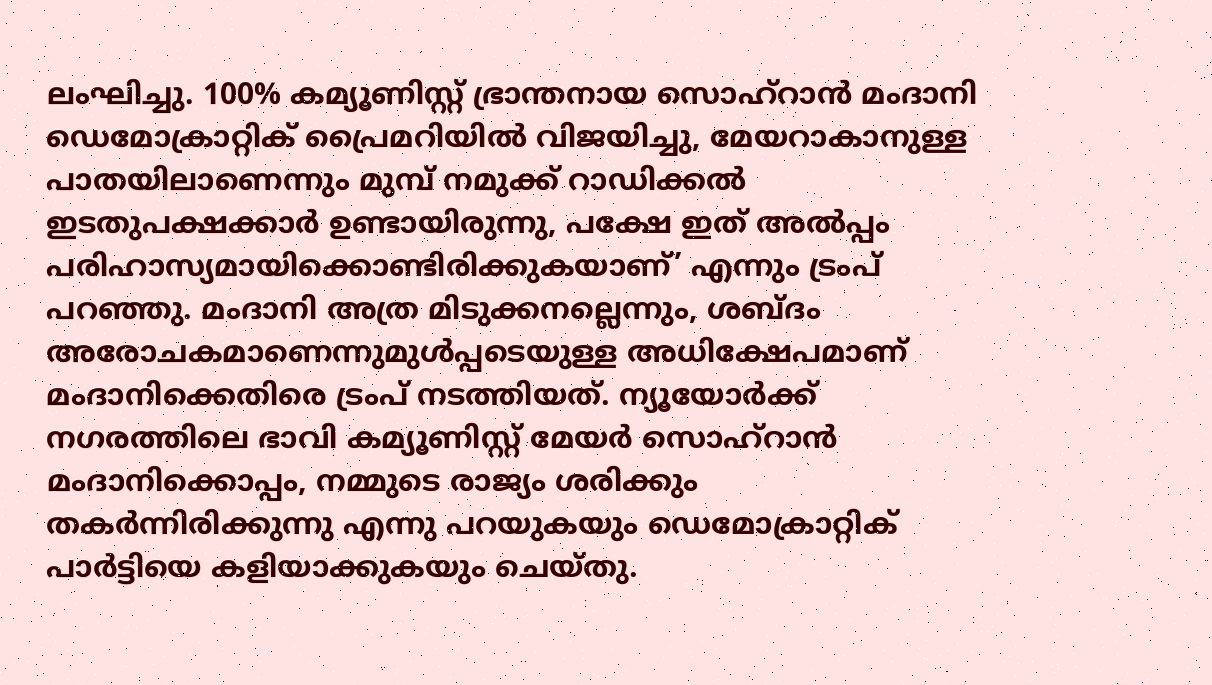ലംഘിച്ചു. 100% കമ്യൂണിസ്റ്റ് ഭ്രാന്തനായ സൊഹ്‌റാൻ മംദാനി ഡെമോക്രാറ്റിക് പ്രൈമറിയിൽ വിജയിച്ചു, മേയറാകാനുള്ള പാതയിലാണെന്നും മുമ്പ് നമുക്ക് റാഡിക്കൽ ഇടതുപക്ഷക്കാർ ഉണ്ടായിരുന്നു, പക്ഷേ ഇത് അൽപ്പം പരിഹാസ്യമായിക്കൊണ്ടിരിക്കുകയാണ്’ എന്നും ട്രംപ് പറഞ്ഞു. മംദാനി അത്ര മിടുക്കനല്ലെന്നും, ശബ്ദം അരോചകമാണെന്നുമുള്‍പ്പടെയുള്ള അധിക്ഷേപമാണ് മംദാനിക്കെതിരെ ട്രംപ് നടത്തിയത്. ന്യൂയോർക്ക് നഗരത്തിലെ ഭാവി കമ്യൂണിസ്റ്റ് മേയർ സൊഹ്‌റാൻ മംദാനിക്കൊപ്പം, നമ്മുടെ രാജ്യം ശരിക്കും തകർന്നിരിക്കുന്നു എന്നു പറയുകയും ഡെമോക്രാറ്റിക് പാര്‍ട്ടിയെ കളിയാക്കുകയും ചെയ്തു.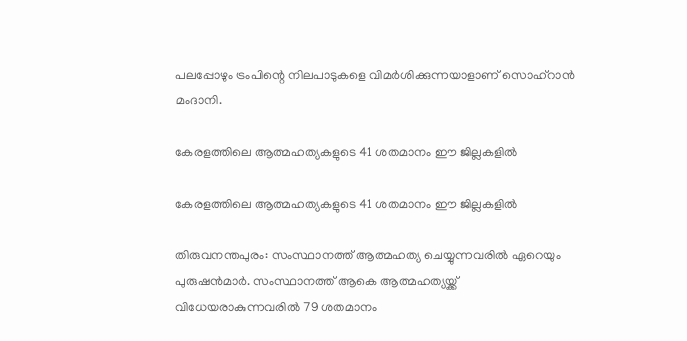പലപ്പോഴും ട്രംപിന്റെ നിലപാടുകളെ വിമര്‍ശിക്കുന്നയാളാണ് സൊഹ്റാന്‍ മംദാനി.

കേരളത്തിലെ ആത്മഹത്യകളുടെ 41 ശതമാനം ഈ ജില്ലകളില്‍

കേരളത്തിലെ ആത്മഹത്യകളുടെ 41 ശതമാനം ഈ ജില്ലകളില്‍

തിരുവനന്തപുരം: സംസ്ഥാനത്ത് ആത്മഹത്യ ചെയ്യുന്നവരില്‍ ഏറെയും പുരുഷന്‍മാര്‍. സംസ്ഥാനത്ത് ആകെ ആത്മഹത്യയ്ക്ക് വിധേയരാകുന്നവരില്‍ 79 ശതമാനം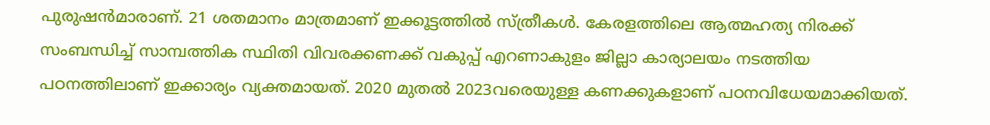പുരുഷന്‍മാരാണ്. 21 ശതമാനം മാത്രമാണ് ഇക്കൂട്ടത്തില്‍ സ്ത്രീകള്‍. കേരളത്തിലെ ആത്മഹത്യ നിരക്ക് സംബന്ധിച്ച് സാമ്പത്തിക സ്ഥിതി വിവരക്കണക്ക് വകുപ്പ് എറണാകുളം ജില്ലാ കാര്യാലയം നടത്തിയ പഠനത്തിലാണ് ഇക്കാര്യം വ്യക്തമായത്. 2020 മുതല്‍ 2023വരെയുള്ള കണക്കുകളാണ് പഠനവിധേയമാക്കിയത്.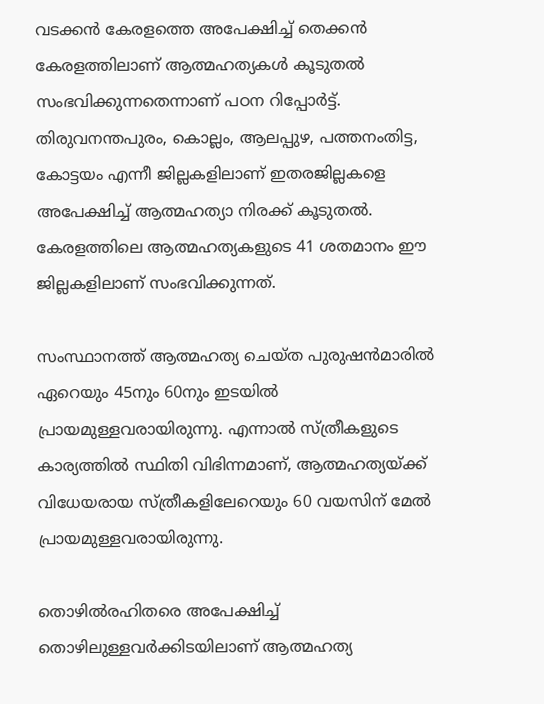വടക്കന്‍ കേരളത്തെ അപേക്ഷിച്ച് തെക്കന്‍ കേരളത്തിലാണ് ആത്മഹത്യകള്‍ കൂടുതല്‍ സംഭവിക്കുന്നതെന്നാണ് പഠന റിപ്പോര്‍ട്ട്. തിരുവനന്തപുരം, കൊല്ലം, ആലപ്പുഴ, പത്തനംതിട്ട, കോട്ടയം എന്നീ ജില്ലകളിലാണ് ഇതരജില്ലകളെ അപേക്ഷിച്ച് ആത്മഹത്യാ നിരക്ക് കൂടുതല്‍. കേരളത്തിലെ ആത്മഹത്യകളുടെ 41 ശതമാനം ഈ ജില്ലകളിലാണ് സംഭവിക്കുന്നത്.

സംസ്ഥാനത്ത് ആത്മഹത്യ ചെയ്ത പുരുഷന്‍മാരില്‍ ഏറെയും 45നും 60നും ഇടയില്‍ പ്രായമുള്ളവരായിരുന്നു. എന്നാല്‍ സ്ത്രീകളുടെ കാര്യത്തില്‍ സ്ഥിതി വിഭിന്നമാണ്, ആത്മഹത്യയ്ക്ക് വിധേയരായ സ്ത്രീകളിലേറെയും 60 വയസിന് മേല്‍ പ്രായമുള്ളവരായിരുന്നു.

തൊഴില്‍രഹിതരെ അപേക്ഷിച്ച് തൊഴിലുള്ളവര്‍ക്കിടയിലാണ് ആത്മഹത്യ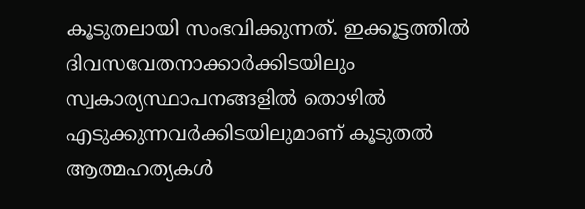കൂടുതലായി സംഭവിക്കുന്നത്. ഇക്കൂട്ടത്തില്‍ ദിവസവേതനാക്കാര്‍ക്കിടയിലും സ്വകാര്യസ്ഥാപനങ്ങളില്‍ തൊഴില്‍ എടുക്കുന്നവര്‍ക്കിടയിലുമാണ് കൂടുതല്‍ ആത്മഹത്യകള്‍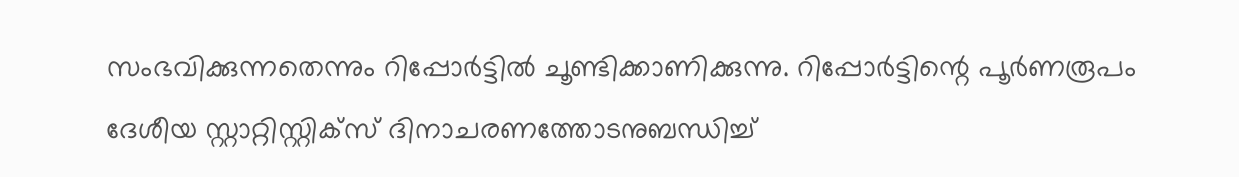സംഭവിക്കുന്നതെന്നും റിപ്പോര്‍ട്ടില്‍ ചൂണ്ടിക്കാണിക്കുന്നു. റിപ്പോര്‍ട്ടിന്റെ പൂര്‍ണരൂപം ദേശീയ സ്റ്റാറ്റിസ്റ്റിക്‌സ് ദിനാചരണത്തോടനുബന്ധിച്ച്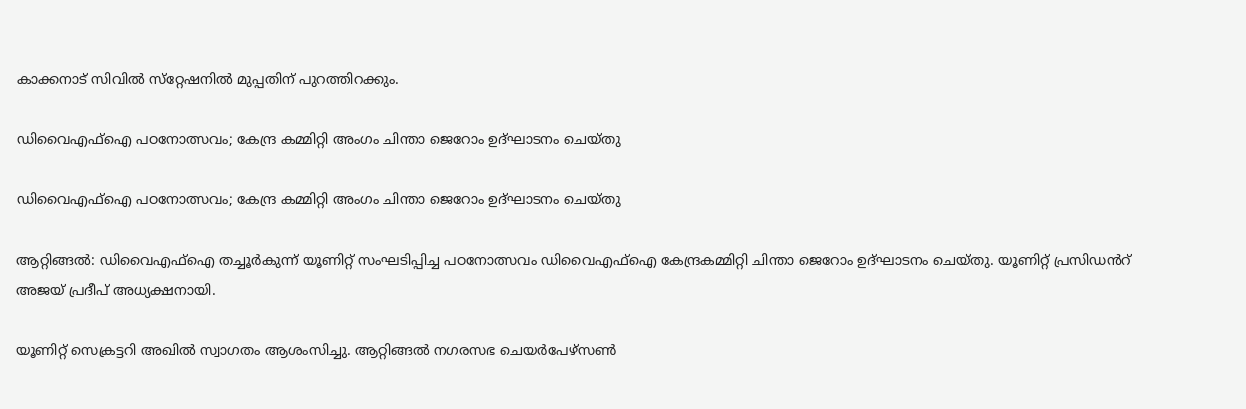കാക്കനാട് സിവില്‍ സ്‌റ്റേഷനില്‍ മുപ്പതിന് പുറത്തിറക്കും.

ഡിവൈഎഫ്ഐ പഠനോത്സവം; കേന്ദ്ര കമ്മിറ്റി അംഗം ചിന്താ ജെറോം ഉദ്ഘാടനം ചെയ്തു

ഡിവൈഎഫ്ഐ പഠനോത്സവം; കേന്ദ്ര കമ്മിറ്റി അംഗം ചിന്താ ജെറോം ഉദ്ഘാടനം ചെയ്തു

ആറ്റിങ്ങൽ: ഡിവൈഎഫ്ഐ തച്ചൂർകുന്ന് യൂണിറ്റ് സംഘടിപ്പിച്ച പഠനോത്സവം ഡിവൈഎഫ്ഐ കേന്ദ്രകമ്മിറ്റി ചിന്താ ജെറോം ഉദ്ഘാടനം ചെയ്തു. യൂണിറ്റ് പ്രസിഡൻറ് അജയ് പ്രദീപ് അധ്യക്ഷനായി.

യൂണിറ്റ് സെക്രട്ടറി അഖിൽ സ്വാഗതം ആശംസിച്ചു. ആറ്റിങ്ങൽ നഗരസഭ ചെയർപേഴ്സൺ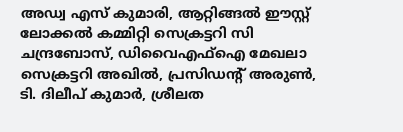അഡ്വ എസ് കുമാരി, ആറ്റിങ്ങൽ ഈസ്റ്റ് ലോക്കൽ കമ്മിറ്റി സെക്രട്ടറി സി ചന്ദ്രബോസ്, ഡിവൈഎഫ്ഐ മേഖലാ സെക്രട്ടറി അഖിൽ, പ്രസിഡൻ്റ് അരുൺ, ടി. ദിലീപ് കുമാർ, ശ്രീലത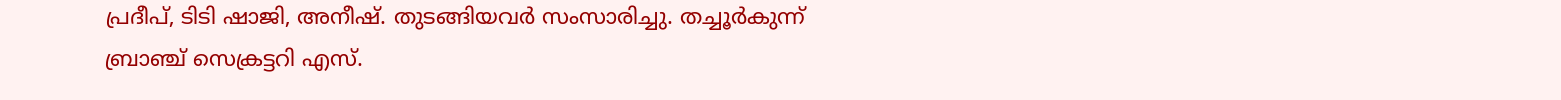പ്രദീപ്, ടിടി ഷാജി, അനീഷ്. തുടങ്ങിയവർ സംസാരിച്ചു. തച്ചൂർകുന്ന് ബ്രാഞ്ച് സെക്രട്ടറി എസ്.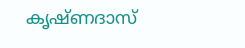കൃഷ്ണദാസ്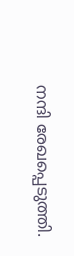നന്ദി രേഖപ്പെടുത്തി.